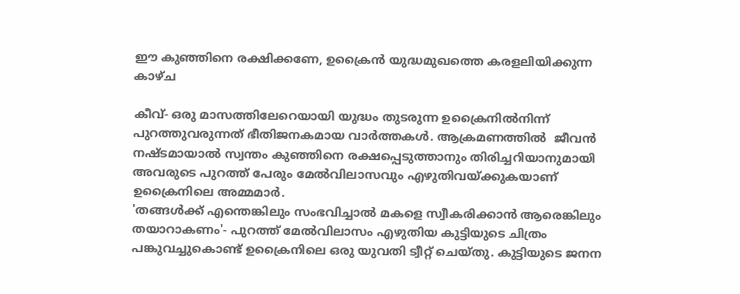ഈ കുഞ്ഞിനെ രക്ഷിക്കണേ, ഉക്രൈന്‍ യുദ്ധമുഖത്തെ കരളലിയിക്കുന്ന കാഴ്ച

കീവ്- ഒരു മാസത്തിലേറെയായി യുദ്ധം തുടരുന്ന ഉക്രൈനില്‍നിന്ന് പുറത്തുവരുന്നത് ഭീതിജനകമായ വാര്‍ത്തകള്‍. ആക്രമണത്തില്‍  ജീവന്‍ നഷ്ടമായാല്‍ സ്വന്തം കുഞ്ഞിനെ രക്ഷപ്പെടുത്താനും തിരിച്ചറിയാനുമായി അവരുടെ പുറത്ത് പേരും മേല്‍വിലാസവും എഴുതിവയ്ക്കുകയാണ് ഉക്രൈനിലെ അമ്മമാര്‍.
'തങ്ങള്‍ക്ക് എന്തെങ്കിലും സംഭവിച്ചാല്‍ മകളെ സ്വീകരിക്കാന്‍ ആരെങ്കിലും തയാറാകണം'- പുറത്ത് മേല്‍വിലാസം എഴുതിയ കുട്ടിയുടെ ചിത്രം പങ്കുവച്ചുകൊണ്ട് ഉക്രൈനിലെ ഒരു യുവതി ട്വീറ്റ് ചെയ്തു. കുട്ടിയുടെ ജനന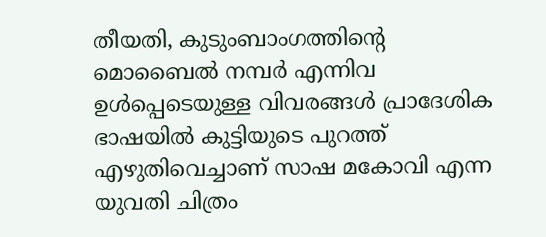തീയതി, കുടുംബാംഗത്തിന്റെ മൊബൈല്‍ നമ്പര്‍ എന്നിവ ഉള്‍പ്പെടെയുള്ള വിവരങ്ങള്‍ പ്രാദേശിക ഭാഷയില്‍ കുട്ടിയുടെ പുറത്ത് എഴുതിവെച്ചാണ് സാഷ മകോവി എന്ന യുവതി ചിത്രം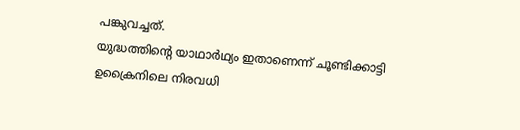പങ്കുവച്ചത്.
യുദ്ധത്തിന്റെ യാഥാര്‍ഥ്യം ഇതാണെന്ന് ചൂണ്ടിക്കാട്ടി ഉക്രൈനിലെ നിരവധി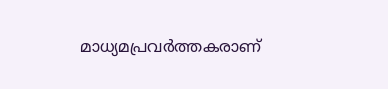മാധ്യമപ്രവര്‍ത്തകരാണ്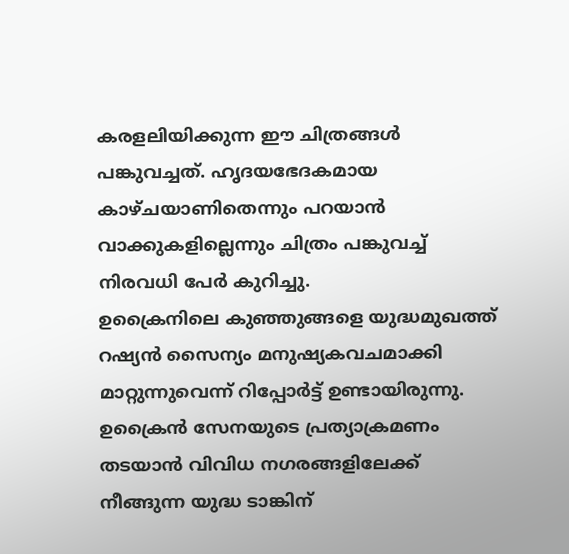കരളലിയിക്കുന്ന ഈ ചിത്രങ്ങള്‍ പങ്കുവച്ചത്. ഹൃദയഭേദകമായ കാഴ്ചയാണിതെന്നും പറയാന്‍ വാക്കുകളില്ലെന്നും ചിത്രം പങ്കുവച്ച് നിരവധി പേര്‍ കുറിച്ചു.
ഉക്രൈനിലെ കുഞ്ഞുങ്ങളെ യുദ്ധമുഖത്ത് റഷ്യന്‍ സൈന്യം മനുഷ്യകവചമാക്കി മാറ്റുന്നുവെന്ന് റിപ്പോര്‍ട്ട് ഉണ്ടായിരുന്നു. ഉക്രൈന്‍ സേനയുടെ പ്രത്യാക്രമണം തടയാന്‍ വിവിധ നഗരങ്ങളിലേക്ക് നീങ്ങുന്ന യുദ്ധ ടാങ്കിന്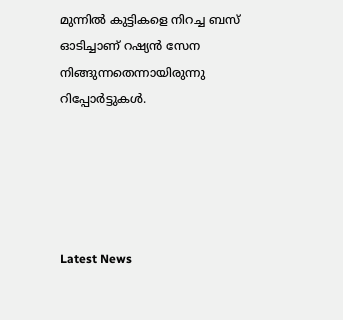മുന്നില്‍ കുട്ടികളെ നിറച്ച ബസ് ഓടിച്ചാണ് റഷ്യന്‍ സേന നിങ്ങുന്നതെന്നായിരുന്നു റിപ്പോര്‍ട്ടുകള്‍.





Latest News